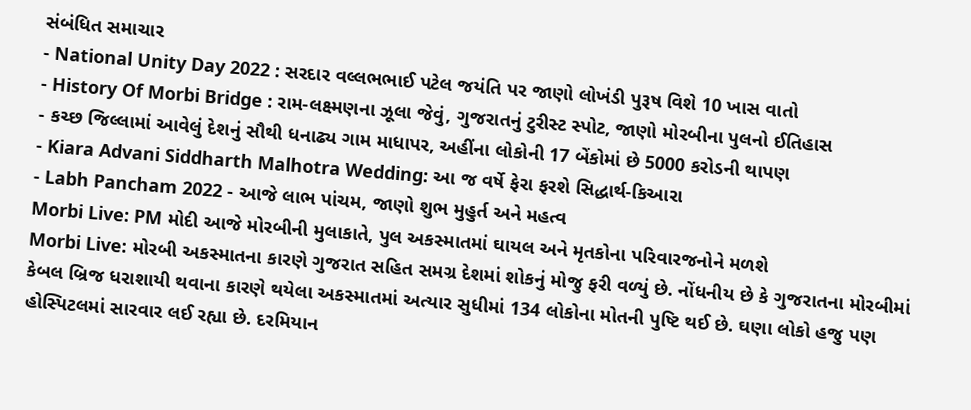સંબંધિત સમાચાર
- National Unity Day 2022 : સરદાર વલ્લભભાઈ પટેલ જયંતિ પર જાણો લોખંડી પુરૂષ વિશે 10 ખાસ વાતો
- History Of Morbi Bridge : રામ-લક્ષ્મણના ઝૂલા જેવું, ગુજરાતનું ટુરીસ્ટ સ્પોટ, જાણો મોરબીના પુલનો ઈતિહાસ
- કચ્છ જિલ્લામાં આવેલું દેશનું સૌથી ધનાઢ્ય ગામ માધાપર, અહીંના લોકોની 17 બેંકોમાં છે 5000 કરોડની થાપણ
- Kiara Advani Siddharth Malhotra Wedding: આ જ વર્ષે ફેરા ફરશે સિદ્ધાર્થ-કિઆરા
- Labh Pancham 2022 - આજે લાભ પાંચમ, જાણો શુભ મુહુર્ત અને મહત્વ
Morbi Live: PM મોદી આજે મોરબીની મુલાકાતે, પુલ અકસ્માતમાં ઘાયલ અને મૃતકોના પરિવારજનોને મળશે
Morbi Live: મોરબી અકસ્માતના કારણે ગુજરાત સહિત સમગ્ર દેશમાં શોકનું મોજુ ફરી વળ્યું છે. નોંધનીય છે કે ગુજરાતના મોરબીમાં કેબલ બ્રિજ ધરાશાયી થવાના કારણે થયેલા અકસ્માતમાં અત્યાર સુધીમાં 134 લોકોના મોતની પુષ્ટિ થઈ છે. ઘણા લોકો હજુ પણ હોસ્પિટલમાં સારવાર લઈ રહ્યા છે. દરમિયાન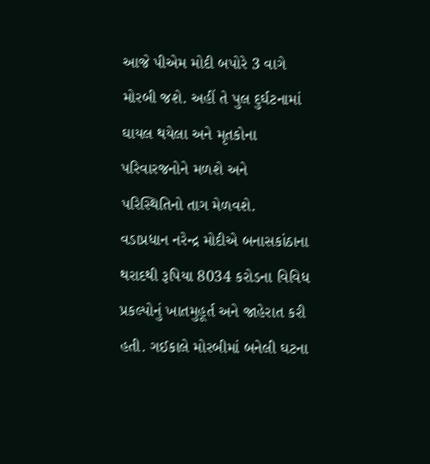આજે પીએમ મોદી બપોરે 3 વાગે મોરબી જશે. અહીં તે પુલ દુર્ઘટનામાં ઘાયલ થયેલા અને મૃતકોના પરિવારજનોને મળશે અને પરિસ્થિતિનો તાગ મેળવશે.
વડાપ્રધાન નરેન્દ્ર મોદીએ બનાસકાંઠાના થરાદથી રૂપિયા 8034 કરોડના વિવિધ પ્રકલ્પોનું ખાતમુહૂર્ત અને જાહેરાત કરી હતી. ગઈકાલે મોરબીમાં બનેલી ઘટના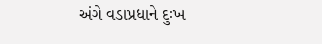અંગે વડાપ્રધાને દુઃખ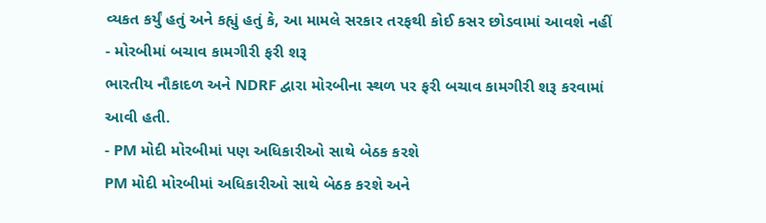વ્યકત કર્યું હતું અને કહ્યું હતું કે, આ મામલે સરકાર તરફથી કોઈ કસર છોડવામાં આવશે નહીં
- મોરબીમાં બચાવ કામગીરી ફરી શરૂ
ભારતીય નૌકાદળ અને NDRF દ્વારા મોરબીના સ્થળ પર ફરી બચાવ કામગીરી શરૂ કરવામાં આવી હતી.
- PM મોદી મોરબીમાં પણ અધિકારીઓ સાથે બેઠક કરશે
PM મોદી મોરબીમાં અધિકારીઓ સાથે બેઠક કરશે અને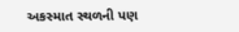અકસ્માત સ્થળની પણ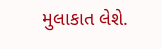મુલાકાત લેશે.